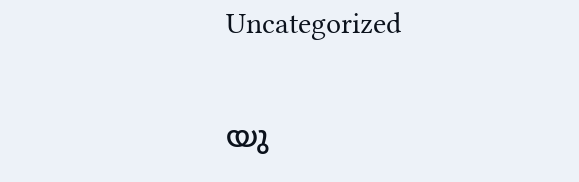Uncategorized

യു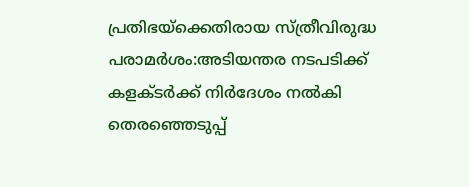പ്രതിഭയ്‌ക്കെതിരായ സ്ത്രീവിരുദ്ധ പരാമർശം:അടിയന്തര നടപടിക്ക് കളക്ടർക്ക് നിര്‍ദേശം നൽകി തെരഞ്ഞെടുപ്പ്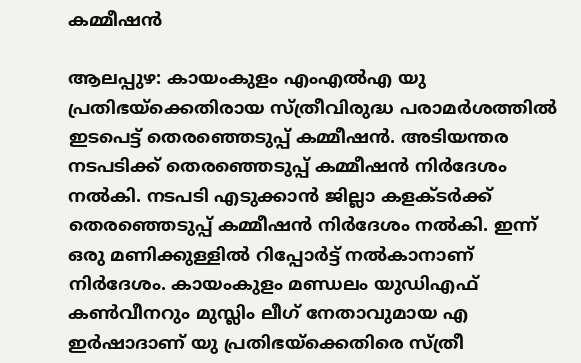കമ്മീഷൻ

ആലപ്പുഴ: കായംകുളം എംഎല്‍എ യു പ്രതിഭയ്‌ക്കെതിരായ സ്ത്രീവിരുദ്ധ പരാമര്‍ശത്തില്‍ ഇടപെട്ട് തെരഞ്ഞെടുപ്പ് കമ്മീഷന്‍. അടിയന്തര നടപടിക്ക് തെരഞ്ഞെടുപ്പ് കമ്മീഷന്‍ നിര്‍ദേശം നല്‍കി. നടപടി എടുക്കാന്‍ ജില്ലാ കളക്ടര്‍ക്ക് തെരഞ്ഞെടുപ്പ് കമ്മീഷന്‍ നിര്‍ദേശം നല്‍കി. ഇന്ന് ഒരു മണിക്കുള്ളില്‍ റിപ്പോര്‍ട്ട് നല്‍കാനാണ് നിർദേശം. കായംകുളം മണ്ഡലം യുഡിഎഫ് കണ്‍വീനറും മുസ്ലിം ലീഗ് നേതാവുമായ എ ഇര്‍ഷാദാണ് യു പ്രതിഭയ്ക്കെതിരെ സ്ത്രീ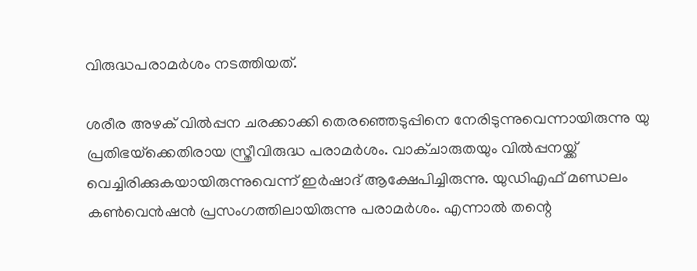വിരുദ്ധപരാമർശം നടത്തിയത്.

ശരീര അഴക് വില്‍പ്പന ചരക്കാക്കി തെരഞ്ഞെടുപ്പിനെ നേരിടുന്നുവെന്നായിരുന്നു യു പ്രതിഭയ്‌ക്കെതിരായ സ്ത്രീവിരുദ്ധ പരാമര്‍ശം. വാക്ചാരുതയും വില്‍പ്പനയ്ക്ക് വെച്ചിരിക്കുകയായിരുന്നുവെന്ന് ഇര്‍ഷാദ് ആക്ഷേപിച്ചിരുന്നു. യുഡിഎഫ് മണ്ഡലം കണ്‍വെന്‍ഷന്‍ പ്രസംഗത്തിലായിരുന്നു പരാമര്‍ശം. എന്നാല്‍ തന്റെ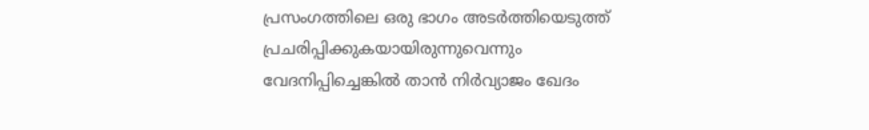പ്രസംഗത്തിലെ ഒരു ഭാഗം അടര്‍ത്തിയെടുത്ത് പ്രചരിപ്പിക്കുകയായിരുന്നുവെന്നും വേദനിപ്പിച്ചെങ്കില്‍ താന്‍ നിര്‍വ്യാജം ഖേദം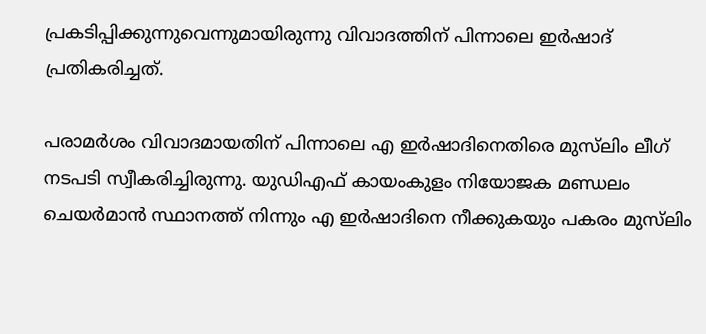പ്രകടിപ്പിക്കുന്നുവെന്നുമായിരുന്നു വിവാദത്തിന് പിന്നാലെ ഇര്‍ഷാദ് പ്രതികരിച്ചത്.

പരാമര്‍ശം വിവാദമായതിന് പിന്നാലെ എ ഇര്‍ഷാദിനെതിരെ മുസ്‌ലിം ലീഗ് നടപടി സ്വീകരിച്ചിരുന്നു. യുഡിഎഫ് കായംകുളം നിയോജക മണ്ഡലം ചെയര്‍മാന്‍ സ്ഥാനത്ത് നിന്നും എ ഇര്‍ഷാദിനെ നീക്കുകയും പകരം മുസ്‌ലിം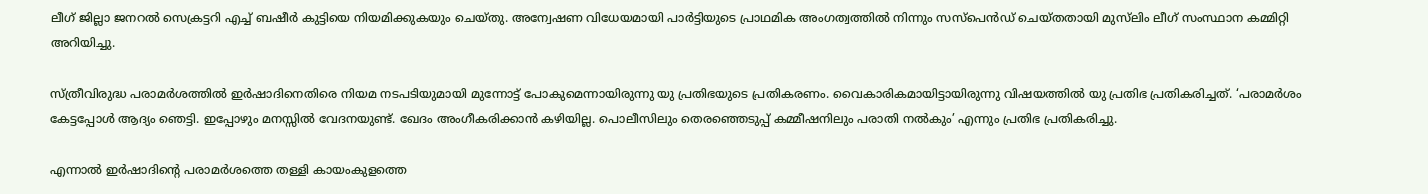ലീഗ് ജില്ലാ ജനറല്‍ സെക്രട്ടറി എച്ച് ബഷീര്‍ കുട്ടിയെ നിയമിക്കുകയും ചെയ്തു. അന്വേഷണ വിധേയമായി പാര്‍ട്ടിയുടെ പ്രാഥമിക അംഗത്വത്തില്‍ നിന്നും സസ്പെന്‍ഡ് ചെയ്തതായി മുസ്‌ലിം ലീഗ് സംസ്ഥാന കമ്മിറ്റി അറിയിച്ചു.

സ്ത്രീവിരുദ്ധ പരാമര്‍ശത്തില്‍ ഇര്‍ഷാദിനെതിരെ നിയമ നടപടിയുമായി മുന്നോട്ട് പോകുമെന്നായിരുന്നു യു പ്രതിഭയുടെ പ്രതികരണം. വൈകാരികമായിട്ടായിരുന്നു വിഷയത്തില്‍ യു പ്രതിഭ പ്രതികരിച്ചത്. ‘പരാമര്‍ശം കേട്ടപ്പോള്‍ ആദ്യം ഞെട്ടി. ഇപ്പോഴും മനസ്സില്‍ വേദനയുണ്ട്. ഖേദം അംഗീകരിക്കാന്‍ കഴിയില്ല. പൊലീസിലും തെരഞ്ഞെടുപ്പ് കമ്മീഷനിലും പരാതി നല്‍കും’ എന്നും പ്രതിഭ പ്രതികരിച്ചു.

എന്നാല്‍ ഇര്‍ഷാദിന്റെ പരാമര്‍ശത്തെ തള്ളി കായംകുളത്തെ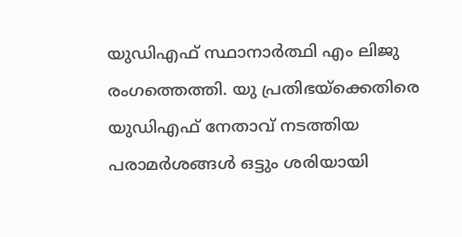യുഡിഎഫ് സ്ഥാനാര്‍ത്ഥി എം ലിജു രംഗത്തെത്തി. യു പ്രതിഭയ്‌ക്കെതിരെ യുഡിഎഫ് നേതാവ് നടത്തിയ പരാമര്‍ശങ്ങള്‍ ഒട്ടും ശരിയായി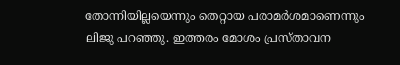തോന്നിയില്ലയെന്നും തെറ്റായ പരാമര്‍ശമാണെന്നും ലിജു പറഞ്ഞു. ഇത്തരം മോശം പ്രസ്താവന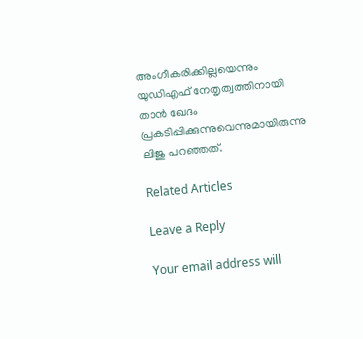അംഗീകരിക്കില്ലയെന്നും യുഡിഎഫ് നേതൃത്വത്തിനായി താന്‍ ഖേദം പ്രകടിപ്പിക്കുന്നുവെന്നുമായിരുന്നു ലിജു പറഞ്ഞത്.

Related Articles

Leave a Reply

Your email address will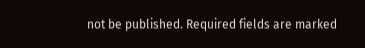not be published. Required fields are marked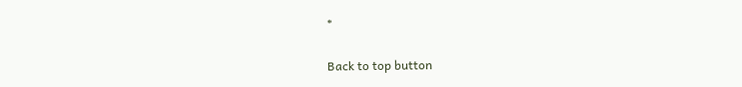*

Back to top button